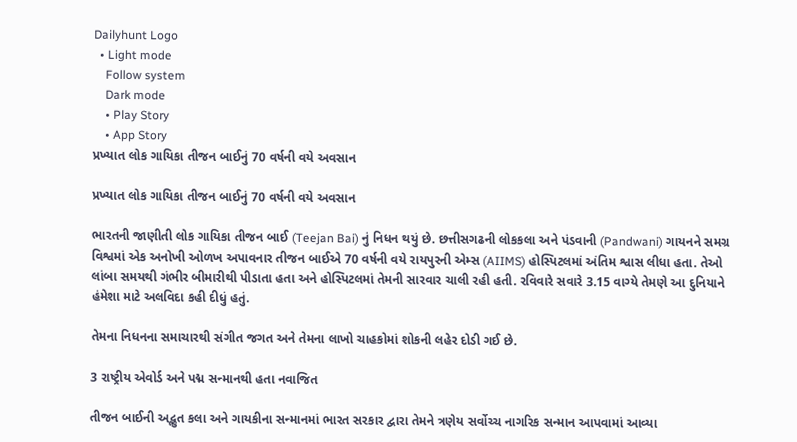Dailyhunt Logo
  • Light mode
    Follow system
    Dark mode
    • Play Story
    • App Story
પ્રખ્યાત લોક ગાયિકા તીજન બાઈનું 70 વર્ષની વયે અવસાન

પ્રખ્યાત લોક ગાયિકા તીજન બાઈનું 70 વર્ષની વયે અવસાન

ભારતની જાણીતી લોક ગાયિકા તીજન બાઈ (Teejan Bai) નું નિધન થયું છે. છત્તીસગઢની લોકકલા અને પંડવાની (Pandwani) ગાયનને સમગ્ર વિશ્વમાં એક અનોખી ઓળખ અપાવનાર તીજન બાઈએ 70 વર્ષની વયે રાયપુરની એમ્સ (AIIMS) હોસ્પિટલમાં અંતિમ શ્વાસ લીધા હતા. તેઓ લાંબા સમયથી ગંભીર બીમારીથી પીડાતા હતા અને હોસ્પિટલમાં તેમની સારવાર ચાલી રહી હતી. રવિવારે સવારે 3.15 વાગ્યે તેમણે આ દુનિયાને હંમેશા માટે અલવિદા કહી દીધું હતું.

તેમના નિધનના સમાચારથી સંગીત જગત અને તેમના લાખો ચાહકોમાં શોકની લહેર દોડી ગઈ છે.

3 રાષ્ટ્રીય એવોર્ડ અને પદ્મ સન્માનથી હતા નવાજિત

તીજન બાઈની અદ્ભુત કલા અને ગાયકીના સન્માનમાં ભારત સરકાર દ્વારા તેમને ત્રણેય સર્વોચ્ચ નાગરિક સન્માન આપવામાં આવ્યા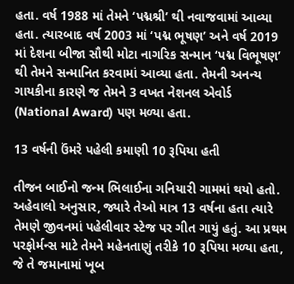હતા. વર્ષ 1988 માં તેમને ‘પદ્મશ્રી’ થી નવાજવામાં આવ્યા હતા. ત્યારબાદ વર્ષ 2003 માં ‘પદ્મ ભૂષણ’ અને વર્ષ 2019 માં દેશના બીજા સૌથી મોટા નાગરિક સન્માન ‘પદ્મ વિભૂષણ’ થી તેમને સન્માનિત કરવામાં આવ્યા હતા. તેમની અનન્ય ગાયકીના કારણે જ તેમને 3 વખત નેશનલ એવોર્ડ (National Award) પણ મળ્યા હતા.

13 વર્ષની ઉંમરે પહેલી કમાણી 10 રૂપિયા હતી

તીજન બાઈનો જન્મ ભિલાઈના ગનિયારી ગામમાં થયો હતો. અહેવાલો અનુસાર, જ્યારે તેઓ માત્ર 13 વર્ષના હતા ત્યારે તેમણે જીવનમાં પહેલીવાર સ્ટેજ પર ગીત ગાયું હતું. આ પ્રથમ પરફોર્મન્સ માટે તેમને મહેનતાણું તરીકે 10 રૂપિયા મળ્યા હતા, જે તે જમાનામાં ખૂબ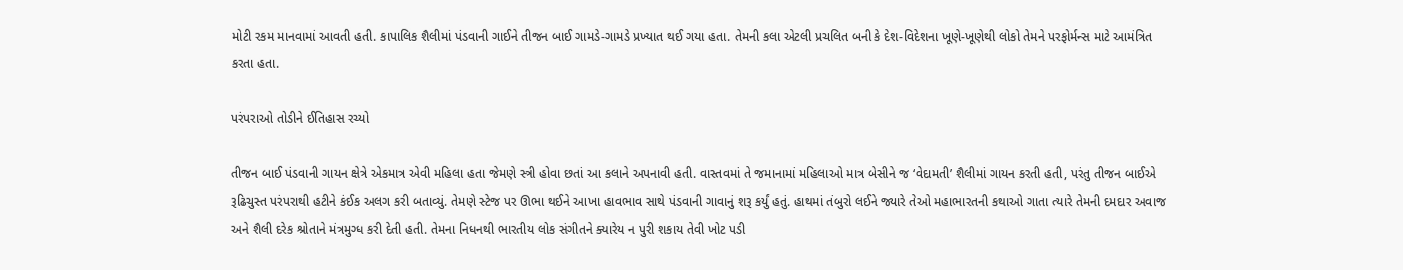મોટી રકમ માનવામાં આવતી હતી. કાપાલિક શૈલીમાં પંડવાની ગાઈને તીજન બાઈ ગામડે-ગામડે પ્રખ્યાત થઈ ગયા હતા. તેમની કલા એટલી પ્રચલિત બની કે દેશ-વિદેશના ખૂણે-ખૂણેથી લોકો તેમને પરફોર્મન્સ માટે આમંત્રિત કરતા હતા.

પરંપરાઓ તોડીને ઈતિહાસ રચ્યો

તીજન બાઈ પંડવાની ગાયન ક્ષેત્રે એકમાત્ર એવી મહિલા હતા જેમણે સ્ત્રી હોવા છતાં આ કલાને અપનાવી હતી. વાસ્તવમાં તે જમાનામાં મહિલાઓ માત્ર બેસીને જ ‘વેદામતી’ શૈલીમાં ગાયન કરતી હતી, પરંતુ તીજન બાઈએ રૂઢિચુસ્ત પરંપરાથી હટીને કંઈક અલગ કરી બતાવ્યું. તેમણે સ્ટેજ પર ઊભા થઈને આખા હાવભાવ સાથે પંડવાની ગાવાનું શરૂ કર્યું હતું. હાથમાં તંબુરો લઈને જ્યારે તેઓ મહાભારતની કથાઓ ગાતા ત્યારે તેમની દમદાર અવાજ અને શૈલી દરેક શ્રોતાને મંત્રમુગ્ધ કરી દેતી હતી. તેમના નિધનથી ભારતીય લોક સંગીતને ક્યારેય ન પુરી શકાય તેવી ખોટ પડી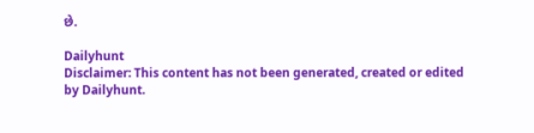છે.

Dailyhunt
Disclaimer: This content has not been generated, created or edited by Dailyhunt.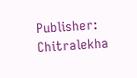Publisher: Chitralekha